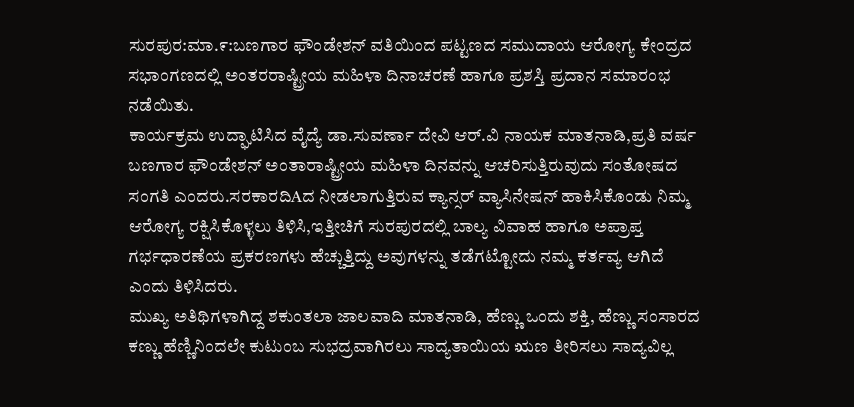ಸುರಪುರ:ಮಾ.೯:ಬಣಗಾರ ಫೌಂಡೇಶನ್ ವತಿಯಿಂದ ಪಟ್ಟಣದ ಸಮುದಾಯ ಆರೋಗ್ಯ ಕೇಂದ್ರದ ಸಭಾಂಗಣದಲ್ಲಿ ಅಂತರರಾಷ್ಟ್ರೀಯ ಮಹಿಳಾ ದಿನಾಚರಣೆ ಹಾಗೂ ಪ್ರಶಸ್ತಿ ಪ್ರದಾನ ಸಮಾರಂಭ ನಡೆಯಿತು.
ಕಾರ್ಯಕ್ರಮ ಉದ್ಘಾಟಿಸಿದ ವೈದ್ಯೆ ಡಾ.ಸುವರ್ಣಾ ದೇವಿ ಆರ್.ವಿ ನಾಯಕ ಮಾತನಾಡಿ,ಪ್ರತಿ ವರ್ಷ ಬಣಗಾರ ಫೌಂಡೇಶನ್ ಅಂತಾರಾಷ್ಟ್ರೀಯ ಮಹಿಳಾ ದಿನವನ್ನು ಆಚರಿಸುತ್ತಿರುವುದು ಸಂತೋಷದ ಸಂಗತಿ ಎಂದರು.ಸರಕಾರದಿAದ ನೀಡಲಾಗುತ್ತಿರುವ ಕ್ಯಾನ್ಸರ್ ವ್ಯಾಸಿನೇಷನ್ ಹಾಕಿಸಿಕೊಂಡು ನಿಮ್ಮ ಆರೋಗ್ಯ ರಕ್ಷಿಸಿಕೊಳ್ಳಲು ತಿಳಿಸಿ,ಇತ್ತೀಚಿಗೆ ಸುರಪುರದಲ್ಲಿ ಬಾಲ್ಯ ವಿವಾಹ ಹಾಗೂ ಅಪ್ರಾಪ್ತ ಗರ್ಭಧಾರಣೆಯ ಪ್ರಕರಣಗಳು ಹೆಚ್ಚುತ್ತಿದ್ದು ಅವುಗಳನ್ನು ತಡೆಗಟ್ಟೋದು ನಮ್ಮ ಕರ್ತವ್ಯ ಆಗಿದೆ ಎಂದು ತಿಳಿಸಿದರು.
ಮುಖ್ಯ ಅತಿಥಿಗಳಾಗಿದ್ದ ಶಕುಂತಲಾ ಜಾಲವಾದಿ ಮಾತನಾಡಿ, ಹೆಣ್ಣು ಒಂದು ಶಕ್ತಿ, ಹೆಣ್ಣು ಸಂಸಾರದ ಕಣ್ಣು ಹೆಣ್ಣಿನಿಂದಲೇ ಕುಟುಂಬ ಸುಭದ್ರವಾಗಿರಲು ಸಾದ್ಯತಾಯಿಯ ಋಣ ತೀರಿಸಲು ಸಾದ್ಯವಿಲ್ಲ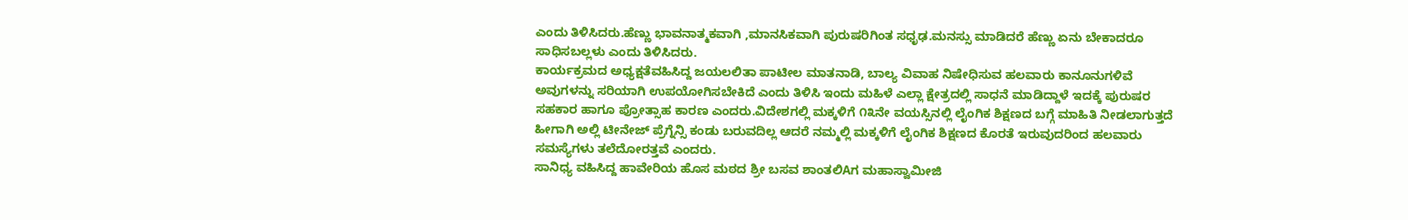ಎಂದು ತಿಳಿಸಿದರು.ಹೆಣ್ಣು ಭಾವನಾತ್ಮಕವಾಗಿ ,ಮಾನಸಿಕವಾಗಿ ಪುರುಷರಿಗಿಂತ ಸಧೃಢ.ಮನಸ್ಸು ಮಾಡಿದರೆ ಹೆಣ್ಣು ಏನು ಬೇಕಾದರೂ ಸಾಧಿಸಬಲ್ಲಳು ಎಂದು ತಿಳಿಸಿದರು.
ಕಾರ್ಯಕ್ರಮದ ಅಧ್ಯಕ್ಷತೆವಹಿಸಿದ್ದ ಜಯಲಲಿತಾ ಪಾಟೀಲ ಮಾತನಾಡಿ, ಬಾಲ್ಯ ವಿವಾಹ ನಿಷೇಧಿಸುವ ಹಲವಾರು ಕಾನೂನುಗಳಿವೆ ಅವುಗಳನ್ನು ಸರಿಯಾಗಿ ಉಪಯೋಗಿಸಬೇಕಿದೆ ಎಂದು ತಿಳಿಸಿ ಇಂದು ಮಹಿಳೆ ಎಲ್ಲಾ ಕ್ಷೇತ್ರದಲ್ಲಿ ಸಾಧನೆ ಮಾಡಿದ್ದಾಳೆ ಇದಕ್ಕೆ ಪುರುಷರ ಸಹಕಾರ ಹಾಗೂ ಪ್ರೋತ್ಸಾಹ ಕಾರಣ ಎಂದರು.ವಿದೇಶಗಲ್ಲಿ ಮಕ್ಕಳಿಗೆ ೧೩ನೇ ವಯಸ್ಸಿನಲ್ಲಿ ಲೈಂಗಿಕ ಶಿಕ್ಷಣದ ಬಗ್ಗೆ ಮಾಹಿತಿ ನೀಡಲಾಗುತ್ತದೆ ಹೀಗಾಗಿ ಅಲ್ಲಿ ಟೀನೇಜ್ ಪ್ರೆಗ್ನೆನ್ಸಿ ಕಂಡು ಬರುವದಿಲ್ಲ ಆದರೆ ನಮ್ಮಲ್ಲಿ ಮಕ್ಕಳಿಗೆ ಲೈಂಗಿಕ ಶಿಕ್ಷಣದ ಕೊರತೆ ಇರುವುದರಿಂದ ಹಲವಾರು ಸಮಸ್ಯೆಗಳು ತಲೆದೋರತ್ತವೆ ಎಂದರು.
ಸಾನಿಧ್ಯ ವಹಿಸಿದ್ದ ಹಾವೇರಿಯ ಹೊಸ ಮಠದ ಶ್ರೀ ಬಸವ ಶಾಂತಲಿAಗ ಮಹಾಸ್ವಾಮೀಜಿ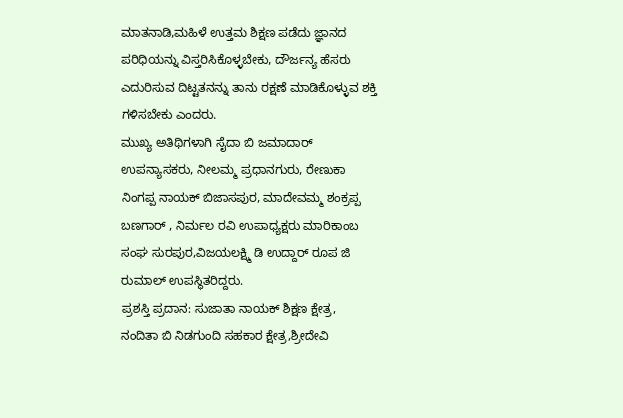ಮಾತನಾಡಿ,ಮಹಿಳೆ ಉತ್ತಮ ಶಿಕ್ಷಣ ಪಡೆದು ಜ್ಞಾನದ ಪರಿಧಿಯನ್ನು ವಿಸ್ತರಿಸಿಕೊಳ್ಳಬೇಕು, ದೌರ್ಜನ್ಯ ಹೆಸರು ಎದುರಿಸುವ ದಿಟ್ಟತನನ್ನು ತಾನು ರಕ್ಷಣೆ ಮಾಡಿಕೊಳ್ಳುವ ಶಕ್ತಿ ಗಳಿಸಬೇಕು ಎಂದರು.
ಮುಖ್ಯ ಅತಿಥಿಗಳಾಗಿ ಸೈದಾ ಬಿ ಜಮಾದಾರ್ ಉಪನ್ಯಾಸಕರು, ನೀಲಮ್ಮ ಪ್ರಧಾನಗುರು, ರೇಣುಕಾ ನಿಂಗಪ್ಪ ನಾಯಕ್ ಬಿಜಾಸಪುರ, ಮಾದೇವಮ್ಮ ಶಂಕ್ರಪ್ಪ ಬಣಗಾರ್ , ನಿರ್ಮಲ ರವಿ ಉಪಾಧ್ಯಕ್ಷರು ಮಾರಿಕಾಂಬ ಸಂಘ ಸುರಪುರ,ವಿಜಯಲಕ್ಷ್ಮಿ ಡಿ ಉದ್ದಾರ್ ರೂಪ ಜಿ ರುಮಾಲ್ ಉಪಸ್ಥಿತರಿದ್ದರು.
ಪ್ರಶಸ್ತಿ ಪ್ರದಾನ: ಸುಜಾತಾ ನಾಯಕ್ ಶಿಕ್ಷಣ ಕ್ಷೇತ್ರ,
ನಂದಿತಾ ಬಿ ನಿಡಗುಂದಿ ಸಹಕಾರ ಕ್ಷೇತ್ರ,ಶ್ರೀದೇವಿ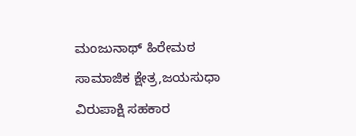ಮಂಜುನಾಥ್ ಹಿರೇಮಠ ಸಾಮಾಜಿಕ ಕ್ಷೇತ್ರ,ಜಯಸುಧಾ ವಿರುಪಾಕ್ಷಿ ಸಹಕಾರ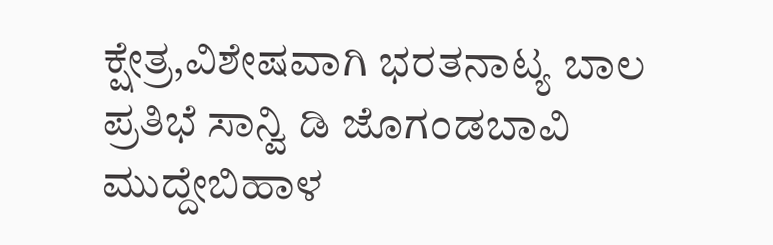ಕ್ಷೇತ್ರ,ವಿಶೇಷವಾಗಿ ಭರತನಾಟ್ಯ ಬಾಲ ಪ್ರತಿಭೆ ಸಾನ್ವಿ ಡಿ ಜೊಗಂಡಬಾವಿ ಮುದ್ದೇಬಿಹಾಳ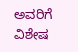ಅವರಿಗೆ ವಿಶೇಷ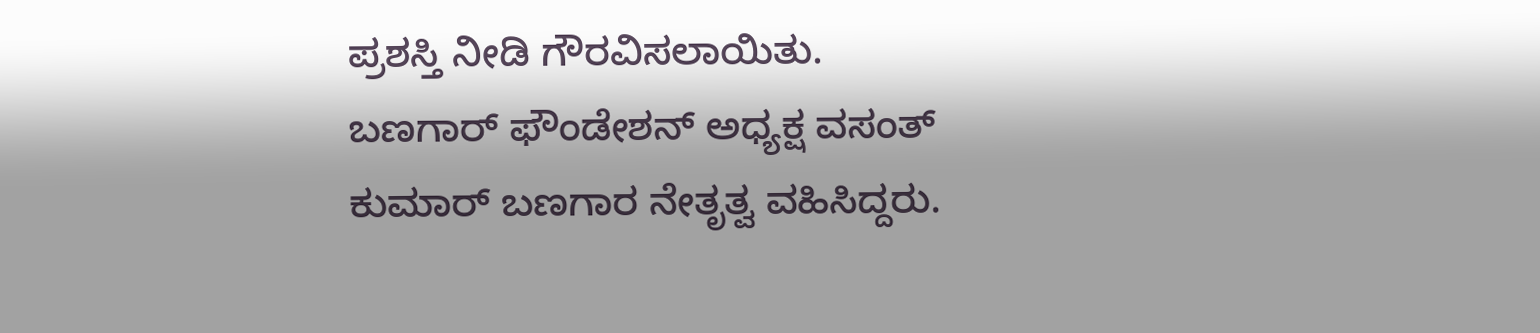ಪ್ರಶಸ್ತಿ ನೀಡಿ ಗೌರವಿಸಲಾಯಿತು.
ಬಣಗಾರ್ ಫೌಂಡೇಶನ್ ಅಧ್ಯಕ್ಷ ವಸಂತ್ ಕುಮಾರ್ ಬಣಗಾರ ನೇತೃತ್ವ ವಹಿಸಿದ್ದರು.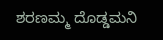ಶರಣಮ್ಮ ದೊಡ್ಡಮನಿ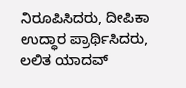ನಿರೂಪಿಸಿದರು, ದೀಪಿಕಾ ಉದ್ಧಾರ ಪ್ರಾರ್ಥಿಸಿದರು, ಲಲಿತ ಯಾದವ್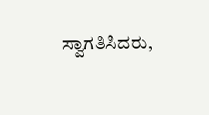ಸ್ವಾಗತಿಸಿದರು,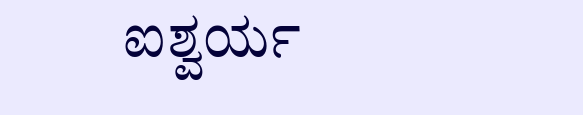ಐಶ್ವರ್ಯ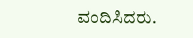ವಂದಿಸಿದರು.